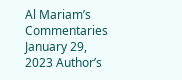Al Mariam’s Commentaries January 29, 2023 Author’s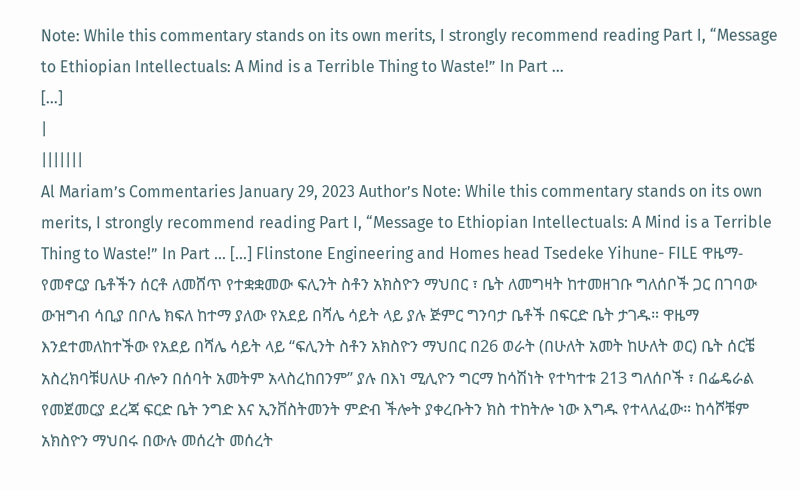Note: While this commentary stands on its own merits, I strongly recommend reading Part I, “Message to Ethiopian Intellectuals: A Mind is a Terrible Thing to Waste!” In Part …
[…]
|
|||||||
Al Mariam’s Commentaries January 29, 2023 Author’s Note: While this commentary stands on its own merits, I strongly recommend reading Part I, “Message to Ethiopian Intellectuals: A Mind is a Terrible Thing to Waste!” In Part … […] Flinstone Engineering and Homes head Tsedeke Yihune- FILE ዋዜማ- የመኖርያ ቤቶችን ሰርቶ ለመሸጥ የተቋቋመው ፍሊንት ስቶን አክስዮን ማህበር ፣ ቤት ለመግዛት ከተመዘገቡ ግለሰቦች ጋር በገባው ውዝግብ ሳቢያ በቦሌ ክፍለ ከተማ ያለው የአደይ በሻሌ ሳይት ላይ ያሉ ጅምር ግንባታ ቤቶች በፍርድ ቤት ታገዱ። ዋዜማ እንደተመለከተችው የአደይ በሻሌ ሳይት ላይ “ፍሊንት ስቶን አክስዮን ማህበር በ26 ወራት (በሁለት አመት ከሁለት ወር) ቤት ሰርቼ አስረክባቹሀለሁ ብሎን በሰባት አመትም አላስረከበንም” ያሉ በእነ ሚሊዮን ግርማ ከሳሽነት የተካተቱ 213 ግለሰቦች ፣ በፌዴራል የመጀመርያ ደረጃ ፍርድ ቤት ንግድ እና ኢንቨስትመንት ምድብ ችሎት ያቀረቡትን ክስ ተከትሎ ነው እግዱ የተላለፈው። ከሳሾቹም አክስዮን ማህበሩ በውሉ መሰረት መሰረት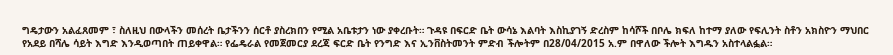ግዴታውን አልፈጸመም ፣ ስለዚህ በውላችን መሰረት ቤታችንን ሰርቶ ያስረክበን የሚል አቤቱታን ነው ያቀረቡት። ጉዳዩ በፍርድ ቤት ውሳኔ እልባት እስኪያገኝ ድረስም ከሳሾች በቦሌ ክፍለ ከተማ ያለው የፍሊንት ስቶን አክስዮን ማህበር የአደይ በሻሌ ሳይት እግድ እንዲወጣበት ጠይቀዋል። የፌዴራል የመጀመርያ ደረጃ ፍርድ ቤት የንግድ እና ኢንቨስትመንት ምድብ ችሎትም በ28/04/2015 አ.ም በዋለው ችሎት እግዱን አስተላልፏል።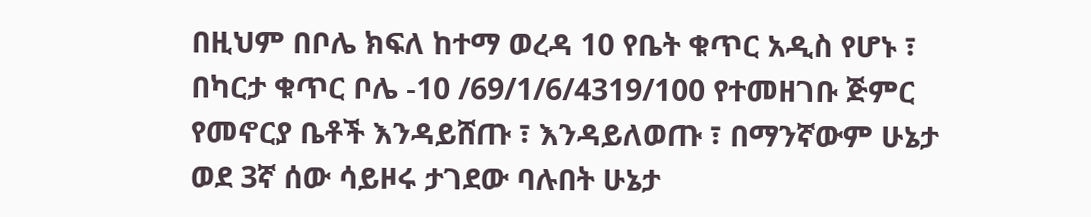በዚህም በቦሌ ክፍለ ከተማ ወረዳ 10 የቤት ቁጥር አዲስ የሆኑ ፣ በካርታ ቁጥር ቦሌ -10 /69/1/6/4319/100 የተመዘገቡ ጅምር የመኖርያ ቤቶች እንዳይሸጡ ፣ እንዳይለወጡ ፣ በማንኛውም ሁኔታ ወደ 3ኛ ሰው ሳይዞሩ ታገደው ባሉበት ሁኔታ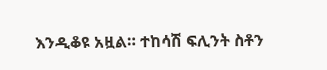እንዲቆዩ አዟል። ተከሳሽ ፍሊንት ስቶን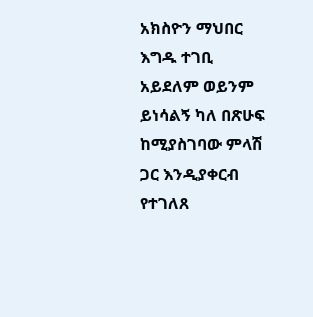አክስዮን ማህበር እግዱ ተገቢ አይደለም ወይንም ይነሳልኝ ካለ በጽሁፍ ከሚያስገባው ምላሽ ጋር እንዲያቀርብ የተገለጸ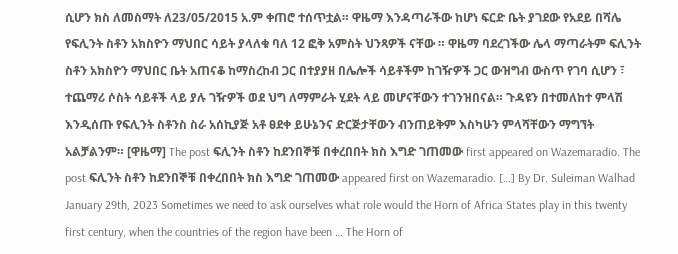ሲሆን ክስ ለመስማት ለ23/05/2015 አ.ም ቀጠሮ ተሰጥቷል። ዋዜማ እንዳጣራችው ከሆነ ፍርድ ቤት ያገደው የአደይ በሻሌ የፍሊንት ስቶን አክስዮን ማህበር ሳይት ያላለቁ ባለ 12 ፎቅ አምስት ህንጻዎች ናቸው ። ዋዜማ ባደረገችው ሌላ ማጣራትም ፍሊንት ስቶን አክስዮን ማህበር ቤት አጠናቆ ከማስረከብ ጋር በተያያዘ በሌሎች ሳይቶችም ከገዥዎች ጋር ውዝግብ ውስጥ የገባ ሲሆን ፣ ተጨማሪ ሶስት ሳይቶች ላይ ያሉ ገዥዎች ወደ ህግ ለማምራት ሂደት ላይ መሆናቸውን ተገንዝበናል። ጉዳዩን በተመለከተ ምላሽ እንዲሰጡ የፍሊንት ስቶንስ ስራ አሰኪያጅ አቶ ፀደቀ ይሁኔንና ድርጅታቸውን ብንጠይቅም እስካሁን ምላሻቸውን ማግኘት አልቻልንም። [ዋዜማ] The post ፍሊንት ስቶን ከደንበኞቹ በቀረበበት ክስ እግድ ገጠመው first appeared on Wazemaradio. The post ፍሊንት ስቶን ከደንበኞቹ በቀረበበት ክስ እግድ ገጠመው appeared first on Wazemaradio. […] By Dr. Suleiman Walhad January 29th, 2023 Sometimes we need to ask ourselves what role would the Horn of Africa States play in this twenty first century, when the countries of the region have been … The Horn of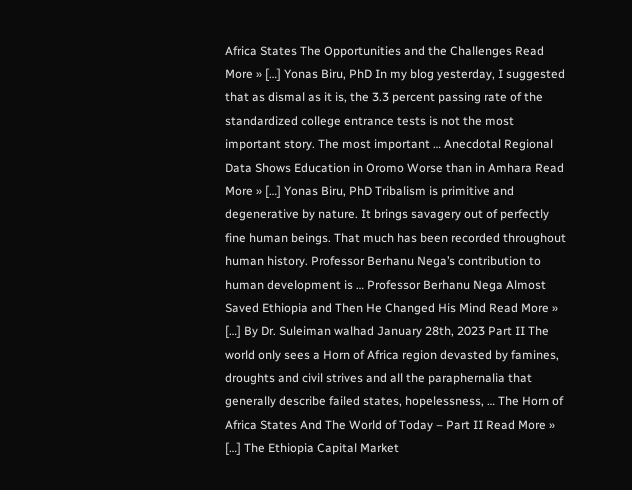Africa States The Opportunities and the Challenges Read More » […] Yonas Biru, PhD In my blog yesterday, I suggested that as dismal as it is, the 3.3 percent passing rate of the standardized college entrance tests is not the most important story. The most important … Anecdotal Regional Data Shows Education in Oromo Worse than in Amhara Read More » […] Yonas Biru, PhD Tribalism is primitive and degenerative by nature. It brings savagery out of perfectly fine human beings. That much has been recorded throughout human history. Professor Berhanu Nega’s contribution to human development is … Professor Berhanu Nega Almost Saved Ethiopia and Then He Changed His Mind Read More » […] By Dr. Suleiman walhad January 28th, 2023 Part II The world only sees a Horn of Africa region devasted by famines, droughts and civil strives and all the paraphernalia that generally describe failed states, hopelessness, … The Horn of Africa States And The World of Today – Part II Read More » […] The Ethiopia Capital Market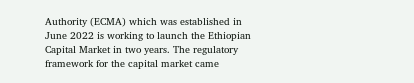Authority (ECMA) which was established in June 2022 is working to launch the Ethiopian Capital Market in two years. The regulatory framework for the capital market came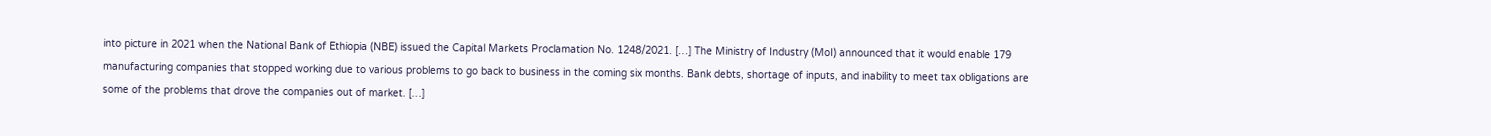into picture in 2021 when the National Bank of Ethiopia (NBE) issued the Capital Markets Proclamation No. 1248/2021. […] The Ministry of Industry (MoI) announced that it would enable 179 manufacturing companies that stopped working due to various problems to go back to business in the coming six months. Bank debts, shortage of inputs, and inability to meet tax obligations are some of the problems that drove the companies out of market. […]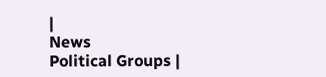|
News
Political Groups |